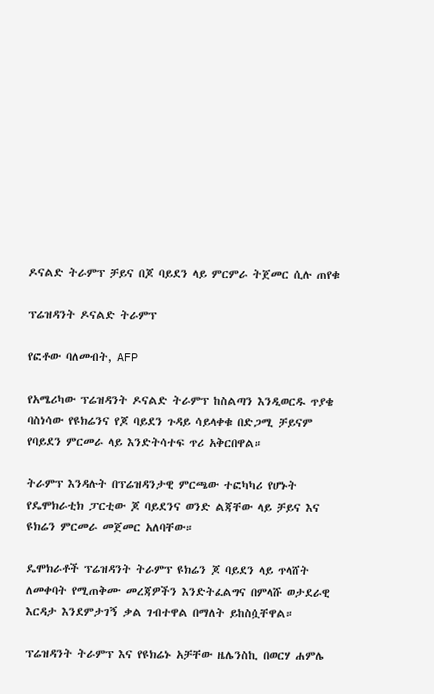ዶናልድ ትራምፕ ቻይና በጆ ባይደን ላይ ምርምራ ትጀመር ሲሉ ጠየቁ

ፕሬዝዳንት ዶናልድ ትራምፕ

የፎቶው ባለመብት, AFP

የአሜሪካው ፕሬዝዳንት ዶናልድ ትራምፕ ከስልጣን እንዲወርዱ ጥያቄ ባስነሳው የዩክሬንና የጆ ባይደን ጉዳይ ሳይላቀቁ በድጋሚ ቻይናም የባይደን ምርመራ ላይ እንድትሳተፍ ጥሪ አቅርበዋል።

ትራምፕ እንዳሉት በፕሬዝዳንታዊ ምርጫው ተፎካካሪ የሆኑት የዴሞክራቲክ ፓርቲው ጆ ባይደንና ወንድ ልጃቸው ላይ ቻይና እና ዩክሬን ምርመራ መጀመር አለባቸው።

ዴሞክራቶች ፕሬዝዳንት ትራምፕ ዩክሬን ጆ ባይደን ላይ ጥላሸት ለመቀባት የሚጠቅሙ መረጃዎችን እንድትፈልግና በምላሹ ወታደራዊ እርዳታ እንደምታገኝ ቃል ገብተዋል በማለት ይከስሷቸዋል።

ፕሬዝዳንት ትራምፕ እና የዩክሬኑ አቻቸው ዜሌንስኪ በወርሃ ሐምሌ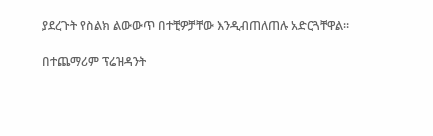ያደረጉት የስልክ ልውውጥ በተቺዎቻቸው እንዲብጠለጠሉ አድርጓቸዋል።

በተጨማሪም ፕሬዝዳንት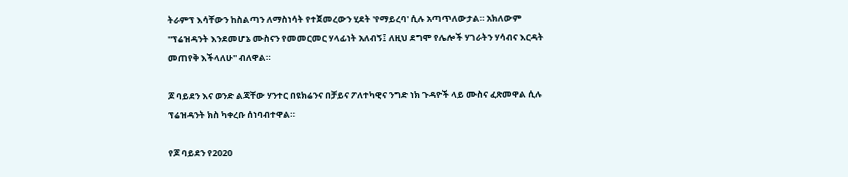ትራምፕ እሳቸውን ከስልጣን ለማስነሳት የተጀመረውን ሂደት 'የማይረባ' ሲሉ አጣጥለውታል። አክለውም ''ፕሬዝዳንት እንደመሆኔ ሙስናን የመመርመር ሃላፊነት አለብኝ፤ ለዚህ ደግሞ የሌሎች ሃገራትን ሃሳብና እርዳት መጠየቅ እችላለሁ'' ብለዋል።

ጆ ባይደን እና ወንድ ልጃቸው ሃንተር በዩክሬንና በቻይና ፖለተካዊና ንግድ ነክ ጉዳዮች ላይ ሙስና ፈጽመዋል ሲሉ ፕሬዝዳንት ክስ ካቀረቡ ሰነባብተዋል።

የጆ ባይደን የ2020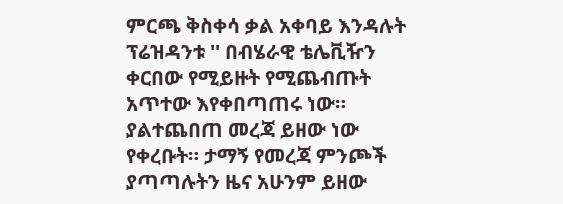ምርጫ ቅስቀሳ ቃል አቀባይ እንዳሉት ፕሬዝዳንቱ '' በብሄራዊ ቴሌቪዥን ቀርበው የሚይዙት የሚጨብጡት አጥተው እየቀበጣጠሩ ነው። ያልተጨበጠ መረጃ ይዘው ነው የቀረቡት። ታማኝ የመረጃ ምንጮች ያጣጣሉትን ዜና አሁንም ይዘው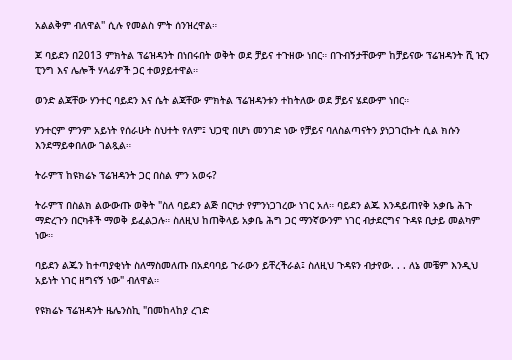አልልቅም ብለዋል'' ሲሉ የመልስ ምት ሰንዝረዋል።

ጆ ባይደን በ2013 ምክትል ፕሬዝዳንት በነበሩበት ወቅት ወደ ቻይና ተጉዘው ነበር። በጉብኝታቸውም ከቻይናው ፕሬዝዳንት ሺ ዢን ፒንግ እና ሌሎች ሃላፊዎች ጋር ተወያይተዋል።

ወንድ ልጃቸው ሃንተር ባይደን እና ሴት ልጃቸው ምክትል ፕሬዝዳንቱን ተከትለው ወደ ቻይና ሄደውም ነበር።

ሃንተርም ምንም አይነት የሰራሁት ስህተት የለም፤ ህጋዊ በሆነ መንገድ ነው የቻይና ባለስልጣናትን ያነጋገርኩት ሲል ክሱን እንደማይቀበለው ገልጿል።

ትራምፕ ከዩክሬኑ ፕሬዝዳንት ጋር በስል ምን አወሩ?

ትራምፕ በስልክ ልውውጡ ወቅት "ስለ ባይደን ልጅ በርካታ የምንነጋገረው ነገር አለ። ባይደን ልጁ እንዳይጠየቅ አቃቤ ሕጉ ማድረጉን በርካቶች ማወቅ ይፈልጋሉ። ስለዚህ ከጠቅላይ አቃቤ ሕግ ጋር ማንኛውንም ነገር ብታደርግና ጉዳዩ ቢታይ መልካም ነው።

ባይደን ልጁን ከተጣያቂነት ስለማስመለጡ በአደባባይ ጉራውን ይቸረችራል፤ ስለዚህ ጉዳዩን ብታየው. . . ለኔ መቼም እንዲህ አይነት ነገር ዘግናኝ ነው" ብለዋል።

የዩክሬኑ ፕሬዝዳንት ዜሌንስኪ "በመከላከያ ረገድ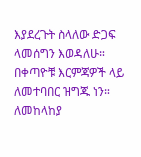እያደረጉት ስላለው ድጋፍ ላመሰግን እወዳለሁ። በቀጣዮቹ እርምጃዎች ላይ ለመተባበር ዝግጁ ነን። ለመከላከያ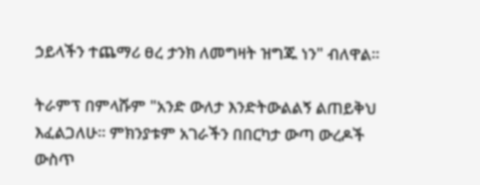ኃይላችን ተጨማሪ ፀረ ታንክ ለመግዛት ዝግጁ ነን" ብለዋል።

ትራምፕ በምላሹም "አንድ ውለታ እንድትውልልኝ ልጠይቅህ እፈልጋለሁ። ምክንያቱም አገራችን በበርካታ ውጣ ውረዶች ውስጥ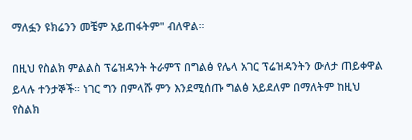ማለፏን ዩክሬንን መቼም አይጠፋትም" ብለዋል።

በዚህ የስልክ ምልልስ ፕሬዝዳንት ትራምፕ በግልፅ የሌላ አገር ፕሬዝዳንትን ውለታ ጠይቀዋል ይላሉ ተንታኞች። ነገር ግን በምላሹ ምን እንደሚሰጡ ግልፅ አይደለም በማለትም ከዚህ የስልክ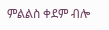ምልልስ ቀደም ብሎ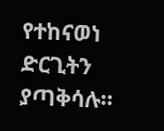የተከናወነ ድርጊትን ያጣቅሳሉ።